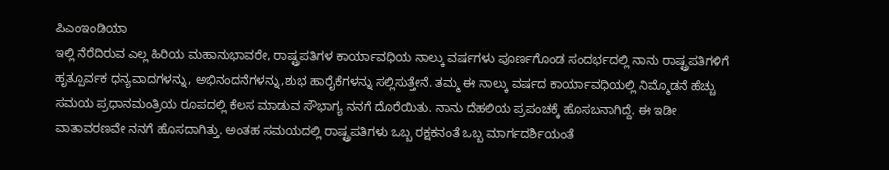ಪಿಎಂಇಂಡಿಯಾ
ಇಲ್ಲಿ ನೆರೆದಿರುವ ಎಲ್ಲ ಹಿರಿಯ ಮಹಾನುಭಾವರೇ, ರಾಷ್ಟ್ರಪತಿಗಳ ಕಾರ್ಯಾವಧಿಯ ನಾಲ್ಕು ವರ್ಷಗಳು ಪೂರ್ಣಗೊಂಡ ಸಂದರ್ಭದಲ್ಲಿ ನಾನು ರಾಷ್ಟ್ರಪತಿಗಳಿಗೆ ಹೃತ್ಪೂರ್ವಕ ಧನ್ಯವಾದಗಳನ್ನು, ಅಭಿನಂದನೆಗಳನ್ನು,ಶುಭ ಹಾರೈಕೆಗಳನ್ನು ಸಲ್ಲಿಸುತ್ತೇನೆ. ತಮ್ಮ ಈ ನಾಲ್ಕು ವರ್ಷದ ಕಾರ್ಯಾವಧಿಯಲ್ಲಿ ನಿಮ್ಮೊಡನೆ ಹೆಚ್ಚು ಸಮಯ ಪ್ರಧಾನಮಂತ್ರಿಯ ರೂಪದಲ್ಲಿ ಕೆಲಸ ಮಾಡುವ ಸೌಭಾಗ್ಯ ನನಗೆ ದೊರೆಯಿತು. ನಾನು ದೆಹಲಿಯ ಪ್ರಪಂಚಕ್ಕೆ ಹೊಸಬನಾಗಿದ್ದೆ. ಈ ಇಡೀ ವಾತಾವರಣವೇ ನನಗೆ ಹೊಸದಾಗಿತ್ತು. ಅಂತಹ ಸಮಯದಲ್ಲಿ ರಾಷ್ಟ್ರಪತಿಗಳು ಒಬ್ಬ ರಕ್ಷಕನಂತೆ ಒಬ್ಬ ಮಾರ್ಗದರ್ಶಿಯಂತೆ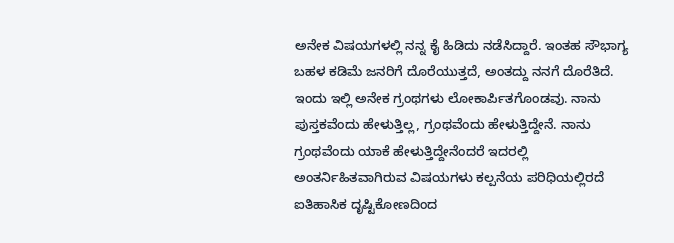ಅನೇಕ ವಿಷಯಗಳಲ್ಲಿ ನನ್ನ ಕೈ ಹಿಡಿದು ನಡೆಸಿದ್ದಾರೆ. ಇಂತಹ ಸೌಭಾಗ್ಯ ಬಹಳ ಕಡಿಮೆ ಜನರಿಗೆ ದೊರೆಯುತ್ತದೆ, ಅಂತದ್ದು ನನಗೆ ದೊರೆತಿದೆ.
ಇಂದು ಇಲ್ಲಿ ಅನೇಕ ಗ್ರಂಥಗಳು ಲೋಕಾರ್ಪಿತಗೊಂಡವು. ನಾನು ಪುಸ್ತಕವೆಂದು ಹೇಳುತ್ತಿಲ್ಲ, ಗ್ರಂಥವೆಂದು ಹೇಳುತ್ತಿದ್ದೇನೆ. ನಾನು ಗ್ರಂಥವೆಂದು ಯಾಕೆ ಹೇಳುತ್ತಿದ್ದೇನೆಂದರೆ ಇದರಲ್ಲಿ ಅಂತರ್ನಿಹಿತವಾಗಿರುವ ವಿಷಯಗಳು ಕಲ್ಪನೆಯ ಪರಿಧಿಯಲ್ಲಿರದೆ ಐತಿಹಾಸಿಕ ದೃಷ್ಟಿಕೋಣದಿಂದ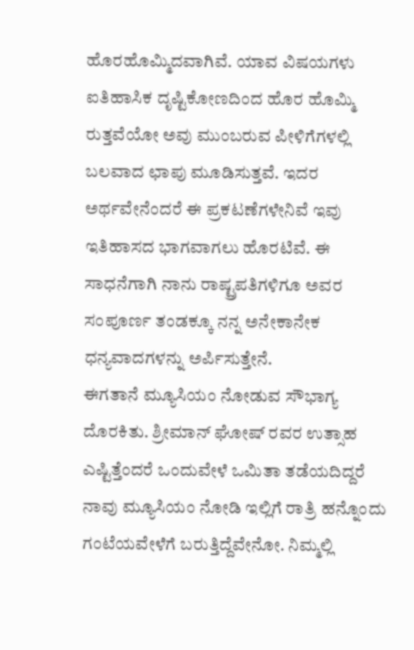ಹೊರಹೊಮ್ಮಿದವಾಗಿವೆ. ಯಾವ ವಿಷಯಗಳು ಐತಿಹಾಸಿಕ ದೃಷ್ಟಿಕೋಣದಿಂದ ಹೊರ ಹೊಮ್ಮಿ ರುತ್ತವೆಯೋ ಅವು ಮುಂಬರುವ ಪೀಳಿಗೆಗಳಲ್ಲಿ ಬಲವಾದ ಛಾಪು ಮೂಡಿಸುತ್ತವೆ. ಇದರ ಅರ್ಥವೇನೆಂದರೆ ಈ ಪ್ರಕಟಣೆಗಳೇನಿವೆ ಇವು ಇತಿಹಾಸದ ಭಾಗವಾಗಲು ಹೊರಟಿವೆ. ಈ ಸಾಧನೆಗಾಗಿ ನಾನು ರಾಷ್ಟ್ರಪತಿಗಳಿಗೂ ಅವರ ಸಂಪೂರ್ಣ ತಂಡಕ್ಕೂ ನನ್ನ ಅನೇಕಾನೇಕ ಧನ್ಯವಾದಗಳನ್ನು ಅರ್ಪಿಸುತ್ತೇನೆ.
ಈಗತಾನೆ ಮ್ಯೂಸಿಯಂ ನೋಡುವ ಸೌಭಾಗ್ಯ ದೊರಕಿತು. ಶ್ರೀಮಾನ್ ಘೋಷ್ ರವರ ಉತ್ಸಾಹ ಎಷ್ಟಿತ್ತೆಂದರೆ ಒಂದುವೇಳೆ ಒಮಿತಾ ತಡೆಯದಿದ್ದರೆ ನಾವು ಮ್ಯೂಸಿಯಂ ನೋಡಿ ಇಲ್ಲಿಗೆ ರಾತ್ರಿ ಹನ್ನೊಂದು ಗಂಟೆಯವೇಳೆಗೆ ಬರುತ್ತಿದ್ದೆವೇನೋ. ನಿಮ್ಮಲ್ಲಿ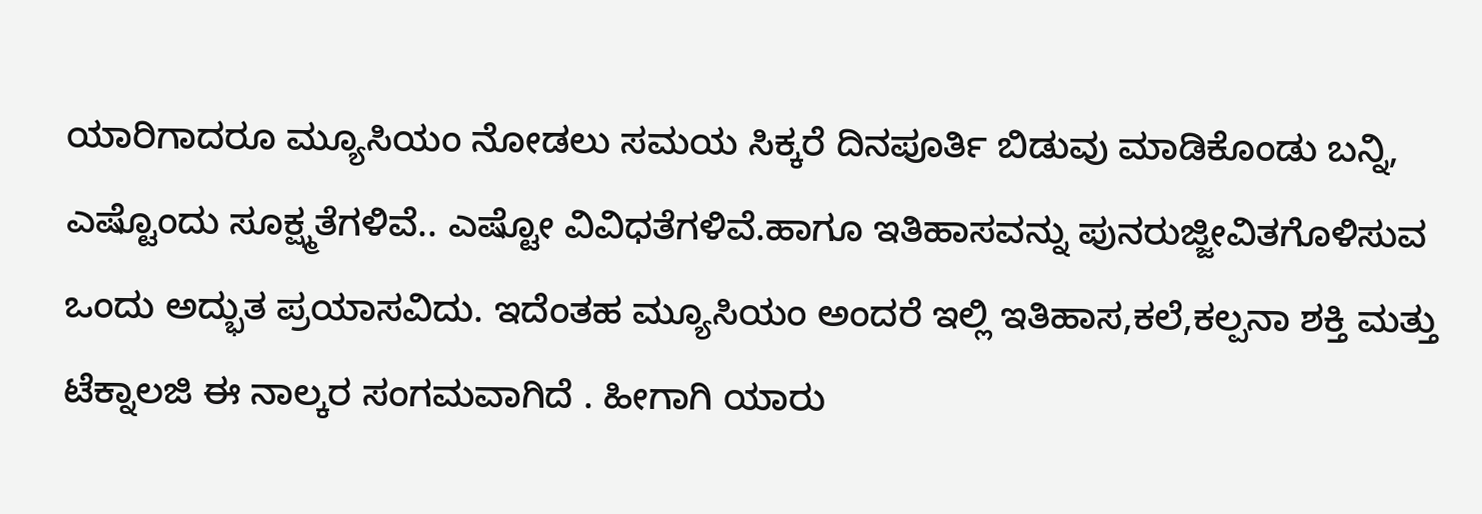ಯಾರಿಗಾದರೂ ಮ್ಯೂಸಿಯಂ ನೋಡಲು ಸಮಯ ಸಿಕ್ಕರೆ ದಿನಪೂರ್ತಿ ಬಿಡುವು ಮಾಡಿಕೊಂಡು ಬನ್ನಿ, ಎಷ್ಟೊಂದು ಸೂಕ್ಷ್ಮತೆಗಳಿವೆ.. ಎಷ್ಟೋ ವಿವಿಧತೆಗಳಿವೆ.ಹಾಗೂ ಇತಿಹಾಸವನ್ನು ಪುನರುಜ್ಜೀವಿತಗೊಳಿಸುವ ಒಂದು ಅದ್ಭುತ ಪ್ರಯಾಸವಿದು. ಇದೆಂತಹ ಮ್ಯೂಸಿಯಂ ಅಂದರೆ ಇಲ್ಲಿ ಇತಿಹಾಸ,ಕಲೆ,ಕಲ್ಪನಾ ಶಕ್ತಿ ಮತ್ತು ಟೆಕ್ನಾಲಜಿ ಈ ನಾಲ್ಕರ ಸಂಗಮವಾಗಿದೆ . ಹೀಗಾಗಿ ಯಾರು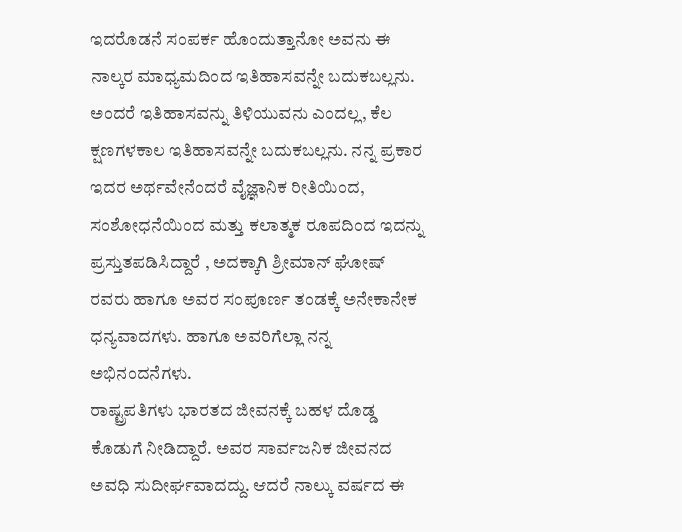ಇದರೊಡನೆ ಸಂಪರ್ಕ ಹೊಂದುತ್ತಾನೋ ಅವನು ಈ ನಾಲ್ಕರ ಮಾಧ್ಯಮದಿಂದ ಇತಿಹಾಸವನ್ನೇ ಬದುಕಬಲ್ಲನು. ಅಂದರೆ ಇತಿಹಾಸವನ್ನು ತಿಳಿಯುವನು ಎಂದಲ್ಲ, ಕೆಲ ಕ್ಷಣಗಳಕಾಲ ಇತಿಹಾಸವನ್ನೇ ಬದುಕಬಲ್ಲನು. ನನ್ನ ಪ್ರಕಾರ ಇದರ ಅರ್ಥವೇನೆಂದರೆ ವೈಜ್ಞಾನಿಕ ರೀತಿಯಿಂದ, ಸಂಶೋಧನೆಯಿಂದ ಮತ್ತು ಕಲಾತ್ಮಕ ರೂಪದಿಂದ ಇದನ್ನು ಪ್ರಸ್ತುತಪಡಿಸಿದ್ದಾರೆ , ಅದಕ್ಕಾಗಿ ಶ್ರೀಮಾನ್ ಘೋಷ್ ರವರು ಹಾಗೂ ಅವರ ಸಂಪೂರ್ಣ ತಂಡಕ್ಕೆ ಅನೇಕಾನೇಕ ಧನ್ಯವಾದಗಳು. ಹಾಗೂ ಅವರಿಗೆಲ್ಲಾ ನನ್ನ ಅಭಿನಂದನೆಗಳು.
ರಾಷ್ಟ್ರಪತಿಗಳು ಭಾರತದ ಜೀವನಕ್ಕೆ ಬಹಳ ದೊಡ್ಡ ಕೊಡುಗೆ ನೀಡಿದ್ದಾರೆ. ಅವರ ಸಾರ್ವಜನಿಕ ಜೀವನದ ಅವಧಿ ಸುದೀರ್ಘವಾದದ್ದು. ಆದರೆ ನಾಲ್ಕು ವರ್ಷದ ಈ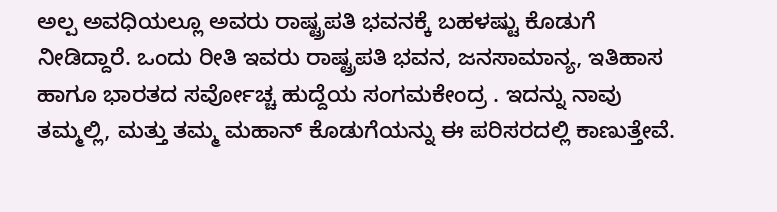ಅಲ್ಪ ಅವಧಿಯಲ್ಲೂ ಅವರು ರಾಷ್ಟ್ರಪತಿ ಭವನಕ್ಕೆ ಬಹಳಷ್ಟು ಕೊಡುಗೆ ನೀಡಿದ್ದಾರೆ. ಒಂದು ರೀತಿ ಇವರು ರಾಷ್ಟ್ರಪತಿ ಭವನ, ಜನಸಾಮಾನ್ಯ, ಇತಿಹಾಸ ಹಾಗೂ ಭಾರತದ ಸರ್ವೋಚ್ಚ ಹುದ್ದೆಯ ಸಂಗಮಕೇಂದ್ರ . ಇದನ್ನು ನಾವು ತಮ್ಮಲ್ಲಿ, ಮತ್ತು ತಮ್ಮ ಮಹಾನ್ ಕೊಡುಗೆಯನ್ನು ಈ ಪರಿಸರದಲ್ಲಿ ಕಾಣುತ್ತೇವೆ.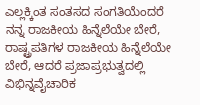ಎಲ್ಲಕ್ಕಿಂತ ಸಂತಸದ ಸಂಗತಿಯೆಂದರೆ ನನ್ನ ರಾಜಕೀಯ ಹಿನ್ನೆಲೆಯೇ ಬೇರೆ, ರಾಷ್ಟ್ರಪತಿಗಳ ರಾಜಕೀಯ ಹಿನ್ನೆಲೆಯೇ ಬೇರೆ, ಆದರೆ ಪ್ರಜಾಪ್ರಭುತ್ವದಲ್ಲಿ ವಿಭಿನ್ನವೈಚಾರಿಕ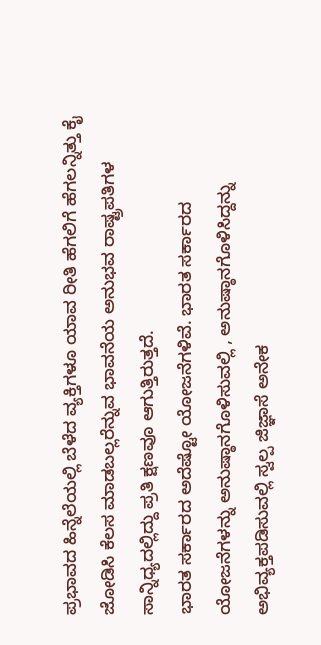ಪ್ರಭಾವದ ಹಿನ್ನೆಲೆಯಲ್ಲಿ ಬೆಳೆದ ವ್ಯಕ್ತಿಗಳೂ ಯಾವ ರೀತಿ ಹೆಗಲಿಗೆ ಹೆಗಲನ್ನಿತ್ತು ಕೈ ಜೋಡಿಸಿ ಕೆಲಸ ಮಾಡಬಲ್ಲರೆನ್ನುವ ಭಾವನೆಯ ಅನುಭವ ರಾಷ್ಟ್ರಪತಿಗಳ ಸಾನ್ನಿಧ್ಯದಲ್ಲಿದ್ದು ಪ್ರತಿ ಕ್ಷಣವೂ ಆಗುತ್ತಿರುತ್ತದೆ.
ಭಾರತ ಸರ್ಕಾರದ ಅದೆಷ್ಟೋ ಯೋಜನೆಗಳಿವೆ. ಭಾರತ ಸರ್ಕಾರದ ಯೋಜನೆಗಳನ್ನು ಅನುಷ್ಠಾನಗೊಳಿಸುವಲ್ಲಿ , ಅನುಷ್ಠಾನಗೊಳಿಸಿದ್ದನ್ನು ಅಭಿವ್ಯಕ್ತಪಡಿಸುವಲ್ಲಿ ಸ್ವಲ್ಪ ಜಿಜ್ಞಾಸೆ ಅನೇಕ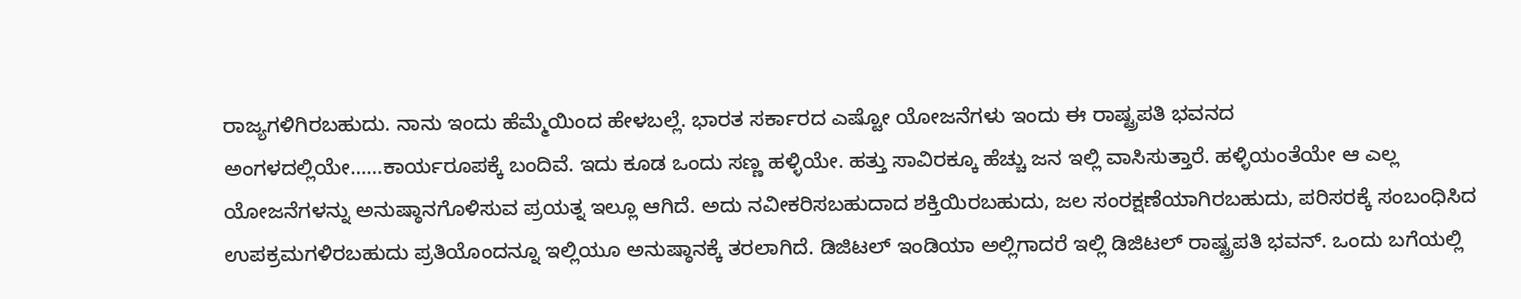ರಾಜ್ಯಗಳಿಗಿರಬಹುದು. ನಾನು ಇಂದು ಹೆಮ್ಮೆಯಿಂದ ಹೇಳಬಲ್ಲೆ. ಭಾರತ ಸರ್ಕಾರದ ಎಷ್ಟೋ ಯೋಜನೆಗಳು ಇಂದು ಈ ರಾಷ್ಟ್ರಪತಿ ಭವನದ ಅಂಗಳದಲ್ಲಿಯೇ……ಕಾರ್ಯರೂಪಕ್ಕೆ ಬಂದಿವೆ. ಇದು ಕೂಡ ಒಂದು ಸಣ್ಣ ಹಳ್ಳಿಯೇ. ಹತ್ತು ಸಾವಿರಕ್ಕೂ ಹೆಚ್ಚು ಜನ ಇಲ್ಲಿ ವಾಸಿಸುತ್ತಾರೆ. ಹಳ್ಳಿಯಂತೆಯೇ ಆ ಎಲ್ಲ ಯೋಜನೆಗಳನ್ನು ಅನುಷ್ಠಾನಗೊಳಿಸುವ ಪ್ರಯತ್ನ ಇಲ್ಲೂ ಆಗಿದೆ. ಅದು ನವೀಕರಿಸಬಹುದಾದ ಶಕ್ತಿಯಿರಬಹುದು, ಜಲ ಸಂರಕ್ಷಣೆಯಾಗಿರಬಹುದು, ಪರಿಸರಕ್ಕೆ ಸಂಬಂಧಿಸಿದ ಉಪಕ್ರಮಗಳಿರಬಹುದು ಪ್ರತಿಯೊಂದನ್ನೂ ಇಲ್ಲಿಯೂ ಅನುಷ್ಠಾನಕ್ಕೆ ತರಲಾಗಿದೆ. ಡಿಜಿಟಲ್ ಇಂಡಿಯಾ ಅಲ್ಲಿಗಾದರೆ ಇಲ್ಲಿ ಡಿಜಿಟಲ್ ರಾಷ್ಟ್ರಪತಿ ಭವನ್. ಒಂದು ಬಗೆಯಲ್ಲಿ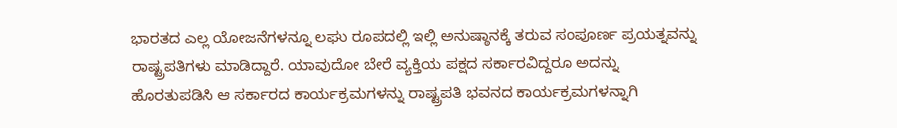ಭಾರತದ ಎಲ್ಲ ಯೋಜನೆಗಳನ್ನೂ ಲಘು ರೂಪದಲ್ಲಿ ಇಲ್ಲಿ ಅನುಷ್ಠಾನಕ್ಕೆ ತರುವ ಸಂಪೂರ್ಣ ಪ್ರಯತ್ನವನ್ನು ರಾಷ್ಟ್ರಪತಿಗಳು ಮಾಡಿದ್ದಾರೆ. ಯಾವುದೋ ಬೇರೆ ವ್ಯಕ್ತಿಯ ಪಕ್ಷದ ಸರ್ಕಾರವಿದ್ದರೂ ಅದನ್ನು ಹೊರತುಪಡಿಸಿ ಆ ಸರ್ಕಾರದ ಕಾರ್ಯಕ್ರಮಗಳನ್ನು ರಾಷ್ಟ್ರಪತಿ ಭವನದ ಕಾರ್ಯಕ್ರಮಗಳನ್ನಾಗಿ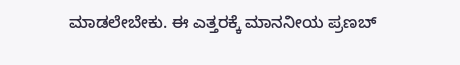ಮಾಡಲೇಬೇಕು. ಈ ಎತ್ತರಕ್ಕೆ ಮಾನನೀಯ ಪ್ರಣಬ್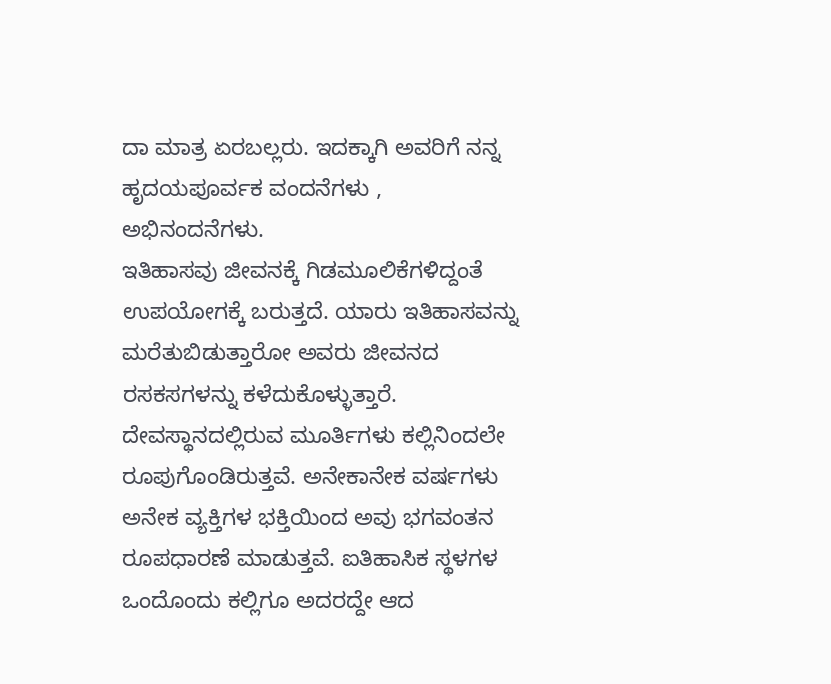ದಾ ಮಾತ್ರ ಏರಬಲ್ಲರು. ಇದಕ್ಕಾಗಿ ಅವರಿಗೆ ನನ್ನ ಹೃದಯಪೂರ್ವಕ ವಂದನೆಗಳು , ಅಭಿನಂದನೆಗಳು.
ಇತಿಹಾಸವು ಜೀವನಕ್ಕೆ ಗಿಡಮೂಲಿಕೆಗಳಿದ್ದಂತೆ ಉಪಯೋಗಕ್ಕೆ ಬರುತ್ತದೆ. ಯಾರು ಇತಿಹಾಸವನ್ನು ಮರೆತುಬಿಡುತ್ತಾರೋ ಅವರು ಜೀವನದ ರಸಕಸಗಳನ್ನು ಕಳೆದುಕೊಳ್ಳುತ್ತಾರೆ. ದೇವಸ್ಥಾನದಲ್ಲಿರುವ ಮೂರ್ತಿಗಳು ಕಲ್ಲಿನಿಂದಲೇ ರೂಪುಗೊಂಡಿರುತ್ತವೆ. ಅನೇಕಾನೇಕ ವರ್ಷಗಳು ಅನೇಕ ವ್ಯಕ್ತಿಗಳ ಭಕ್ತಿಯಿಂದ ಅವು ಭಗವಂತನ ರೂಪಧಾರಣೆ ಮಾಡುತ್ತವೆ. ಐತಿಹಾಸಿಕ ಸ್ಥಳಗಳ ಒಂದೊಂದು ಕಲ್ಲಿಗೂ ಅದರದ್ದೇ ಆದ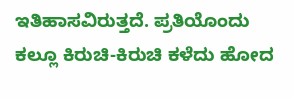ಇತಿಹಾಸವಿರುತ್ತದೆ. ಪ್ರತಿಯೊಂದು ಕಲ್ಲೂ ಕಿರುಚಿ-ಕಿರುಚಿ ಕಳೆದು ಹೋದ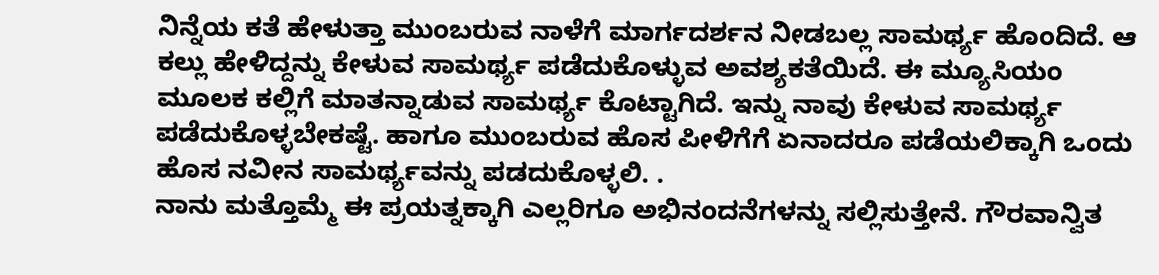ನಿನ್ನೆಯ ಕತೆ ಹೇಳುತ್ತಾ ಮುಂಬರುವ ನಾಳೆಗೆ ಮಾರ್ಗದರ್ಶನ ನೀಡಬಲ್ಲ ಸಾಮರ್ಥ್ಯ ಹೊಂದಿದೆ. ಆ ಕಲ್ಲು ಹೇಳಿದ್ದನ್ನು ಕೇಳುವ ಸಾಮರ್ಥ್ಯ ಪಡೆದುಕೊಳ್ಳುವ ಅವಶ್ಯಕತೆಯಿದೆ. ಈ ಮ್ಯೂಸಿಯಂ ಮೂಲಕ ಕಲ್ಲಿಗೆ ಮಾತನ್ನಾಡುವ ಸಾಮರ್ಥ್ಯ ಕೊಟ್ಟಾಗಿದೆ. ಇನ್ನು ನಾವು ಕೇಳುವ ಸಾಮರ್ಥ್ಯ ಪಡೆದುಕೊಳ್ಳಬೇಕಷ್ಟೆ. ಹಾಗೂ ಮುಂಬರುವ ಹೊಸ ಪೀಳಿಗೆಗೆ ಏನಾದರೂ ಪಡೆಯಲಿಕ್ಕಾಗಿ ಒಂದು ಹೊಸ ನವೀನ ಸಾಮರ್ಥ್ಯವನ್ನು ಪಡದುಕೊಳ್ಳಲಿ. .
ನಾನು ಮತ್ತೊಮ್ಮೆ ಈ ಪ್ರಯತ್ನಕ್ಕಾಗಿ ಎಲ್ಲರಿಗೂ ಅಭಿನಂದನೆಗಳನ್ನು ಸಲ್ಲಿಸುತ್ತೇನೆ. ಗೌರವಾನ್ವಿತ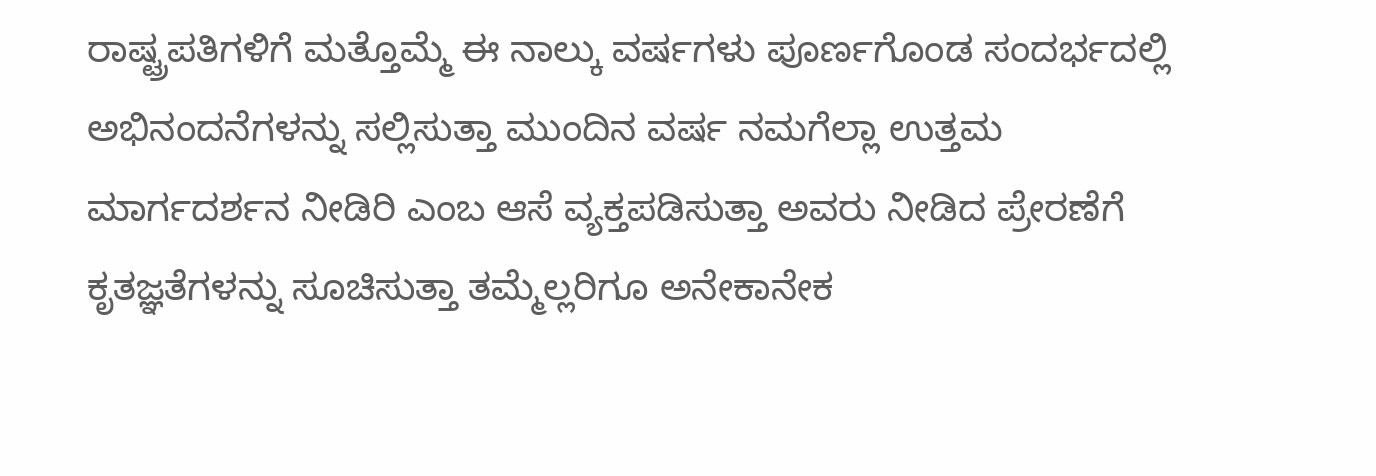ರಾಷ್ಟ್ರಪತಿಗಳಿಗೆ ಮತ್ತೊಮ್ಮೆ ಈ ನಾಲ್ಕು ವರ್ಷಗಳು ಪೂರ್ಣಗೊಂಡ ಸಂದರ್ಭದಲ್ಲಿ ಅಭಿನಂದನೆಗಳನ್ನು ಸಲ್ಲಿಸುತ್ತಾ ಮುಂದಿನ ವರ್ಷ ನಮಗೆಲ್ಲಾ ಉತ್ತಮ ಮಾರ್ಗದರ್ಶನ ನೀಡಿರಿ ಎಂಬ ಆಸೆ ವ್ಯಕ್ತಪಡಿಸುತ್ತಾ ಅವರು ನೀಡಿದ ಪ್ರೇರಣೆಗೆ ಕೃತಜ್ಞತೆಗಳನ್ನು ಸೂಚಿಸುತ್ತಾ ತಮ್ಮೆಲ್ಲರಿಗೂ ಅನೇಕಾನೇಕ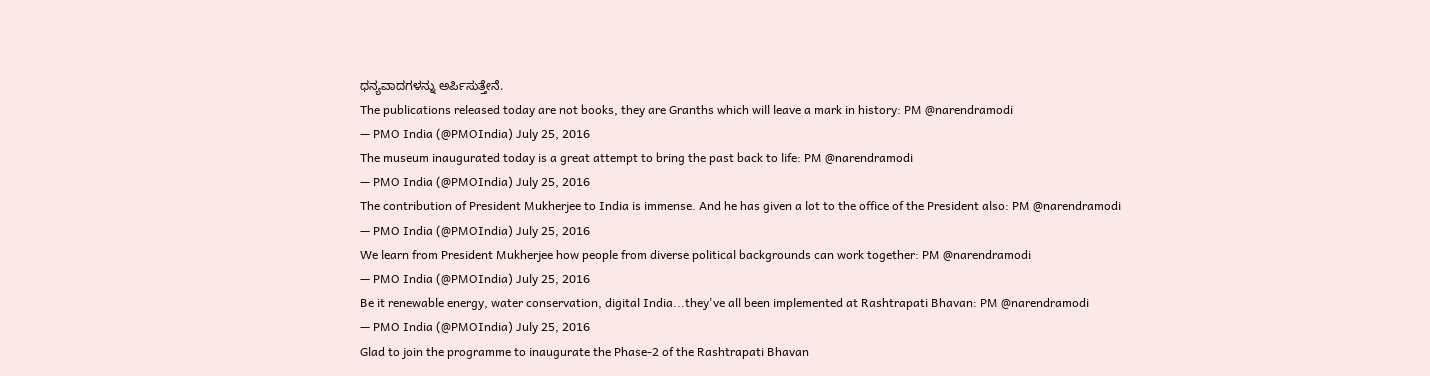ಧನ್ಯವಾದಗಳನ್ನು ಅರ್ಪಿಸುತ್ತೇನೆ.
The publications released today are not books, they are Granths which will leave a mark in history: PM @narendramodi
— PMO India (@PMOIndia) July 25, 2016
The museum inaugurated today is a great attempt to bring the past back to life: PM @narendramodi
— PMO India (@PMOIndia) July 25, 2016
The contribution of President Mukherjee to India is immense. And he has given a lot to the office of the President also: PM @narendramodi
— PMO India (@PMOIndia) July 25, 2016
We learn from President Mukherjee how people from diverse political backgrounds can work together: PM @narendramodi
— PMO India (@PMOIndia) July 25, 2016
Be it renewable energy, water conservation, digital India...they've all been implemented at Rashtrapati Bhavan: PM @narendramodi
— PMO India (@PMOIndia) July 25, 2016
Glad to join the programme to inaugurate the Phase-2 of the Rashtrapati Bhavan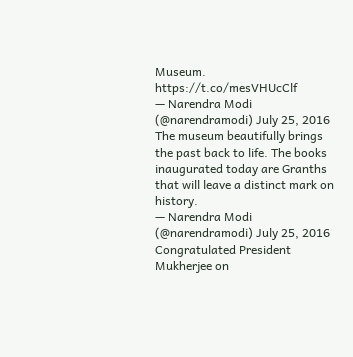Museum. https://t.co/mesVHUcClf
— Narendra Modi (@narendramodi) July 25, 2016
The museum beautifully brings the past back to life. The books inaugurated today are Granths that will leave a distinct mark on history.
— Narendra Modi (@narendramodi) July 25, 2016
Congratulated President Mukherjee on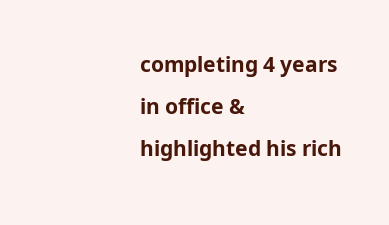completing 4 years in office & highlighted his rich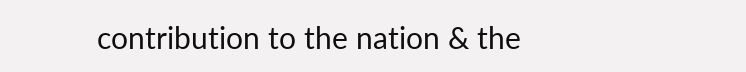contribution to the nation & the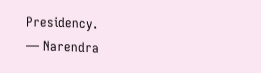Presidency.
— Narendra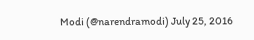Modi (@narendramodi) July 25, 2016